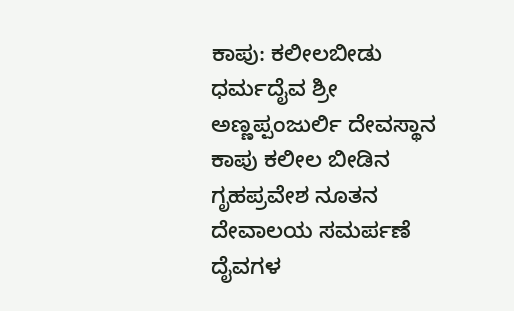ಕಾಪು: ಕಲೀಲಬೀಡು ಧರ್ಮದೈವ ಶ್ರೀ ಅಣ್ಣಪ್ಪಂಜುರ್ಲಿ ದೇವಸ್ಥಾನ ಕಾಪು ಕಲೀಲ ಬೀಡಿನ ಗೃಹಪ್ರವೇಶ ನೂತನ ದೇವಾಲಯ ಸಮರ್ಪಣೆ ದೈವಗಳ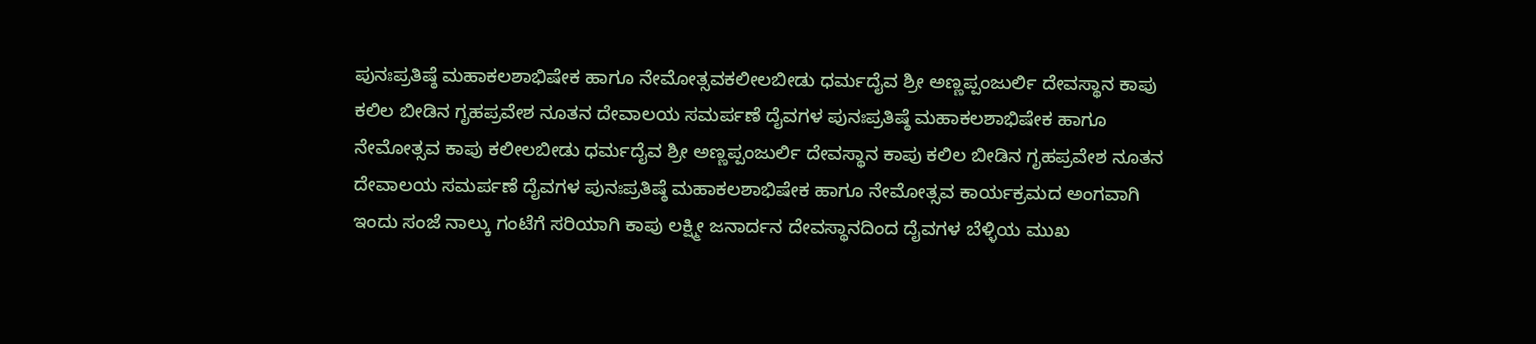ಪುನಃಪ್ರತಿಷ್ಠೆ ಮಹಾಕಲಶಾಭಿಷೇಕ ಹಾಗೂ ನೇಮೋತ್ಸವಕಲೀಲಬೀಡು ಧರ್ಮದೈವ ಶ್ರೀ ಅಣ್ಣಪ್ಪಂಜುರ್ಲಿ ದೇವಸ್ಥಾನ ಕಾಪು ಕಲಿಲ ಬೀಡಿನ ಗೃಹಪ್ರವೇಶ ನೂತನ ದೇವಾಲಯ ಸಮರ್ಪಣೆ ದೈವಗಳ ಪುನಃಪ್ರತಿಷ್ಠೆ ಮಹಾಕಲಶಾಭಿಷೇಕ ಹಾಗೂ ನೇಮೋತ್ಸವ ಕಾಪು ಕಲೀಲಬೀಡು ಧರ್ಮದೈವ ಶ್ರೀ ಅಣ್ಣಪ್ಪಂಜುರ್ಲಿ ದೇವಸ್ಥಾನ ಕಾಪು ಕಲಿಲ ಬೀಡಿನ ಗೃಹಪ್ರವೇಶ ನೂತನ ದೇವಾಲಯ ಸಮರ್ಪಣೆ ದೈವಗಳ ಪುನಃಪ್ರತಿಷ್ಠೆ ಮಹಾಕಲಶಾಭಿಷೇಕ ಹಾಗೂ ನೇಮೋತ್ಸವ ಕಾರ್ಯಕ್ರಮದ ಅಂಗವಾಗಿ ಇಂದು ಸಂಜೆ ನಾಲ್ಕು ಗಂಟೆಗೆ ಸರಿಯಾಗಿ ಕಾಪು ಲಕ್ಷ್ಮೀ ಜನಾರ್ದನ ದೇವಸ್ಥಾನದಿಂದ ದೈವಗಳ ಬೆಳ್ಳಿಯ ಮುಖ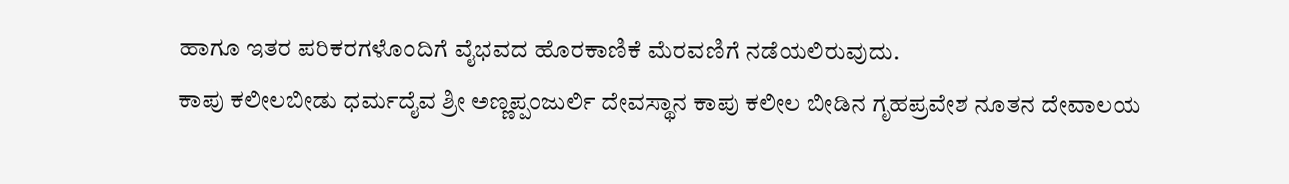ಹಾಗೂ ಇತರ ಪರಿಕರಗಳೊಂದಿಗೆ ವೈಭವದ ಹೊರಕಾಣಿಕೆ ಮೆರವಣಿಗೆ ನಡೆಯಲಿರುವುದು.
ಕಾಪು ಕಲೀಲಬೀಡು ಧರ್ಮದೈವ ಶ್ರೀ ಅಣ್ಣಪ್ಪಂಜುರ್ಲಿ ದೇವಸ್ಥಾನ ಕಾಪು ಕಲೀಲ ಬೀಡಿನ ಗೃಹಪ್ರವೇಶ ನೂತನ ದೇವಾಲಯ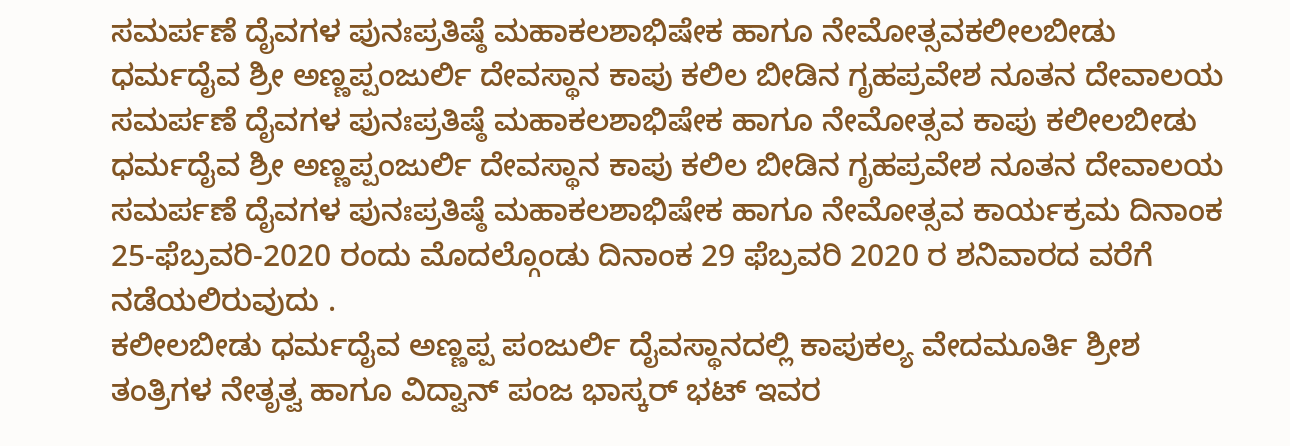ಸಮರ್ಪಣೆ ದೈವಗಳ ಪುನಃಪ್ರತಿಷ್ಠೆ ಮಹಾಕಲಶಾಭಿಷೇಕ ಹಾಗೂ ನೇಮೋತ್ಸವಕಲೀಲಬೀಡು ಧರ್ಮದೈವ ಶ್ರೀ ಅಣ್ಣಪ್ಪಂಜುರ್ಲಿ ದೇವಸ್ಥಾನ ಕಾಪು ಕಲಿಲ ಬೀಡಿನ ಗೃಹಪ್ರವೇಶ ನೂತನ ದೇವಾಲಯ ಸಮರ್ಪಣೆ ದೈವಗಳ ಪುನಃಪ್ರತಿಷ್ಠೆ ಮಹಾಕಲಶಾಭಿಷೇಕ ಹಾಗೂ ನೇಮೋತ್ಸವ ಕಾಪು ಕಲೀಲಬೀಡು ಧರ್ಮದೈವ ಶ್ರೀ ಅಣ್ಣಪ್ಪಂಜುರ್ಲಿ ದೇವಸ್ಥಾನ ಕಾಪು ಕಲಿಲ ಬೀಡಿನ ಗೃಹಪ್ರವೇಶ ನೂತನ ದೇವಾಲಯ ಸಮರ್ಪಣೆ ದೈವಗಳ ಪುನಃಪ್ರತಿಷ್ಠೆ ಮಹಾಕಲಶಾಭಿಷೇಕ ಹಾಗೂ ನೇಮೋತ್ಸವ ಕಾರ್ಯಕ್ರಮ ದಿನಾಂಕ 25-ಫೆಬ್ರವರಿ-2020 ರಂದು ಮೊದಲ್ಗೊಂಡು ದಿನಾಂಕ 29 ಫೆಬ್ರವರಿ 2020 ರ ಶನಿವಾರದ ವರೆಗೆ ನಡೆಯಲಿರುವುದು .
ಕಲೀಲಬೀಡು ಧರ್ಮದೈವ ಅಣ್ಣಪ್ಪ ಪಂಜುರ್ಲಿ ದೈವಸ್ಥಾನದಲ್ಲಿ ಕಾಪುಕಲ್ಯ ವೇದಮೂರ್ತಿ ಶ್ರೀಶ ತಂತ್ರಿಗಳ ನೇತೃತ್ವ ಹಾಗೂ ವಿದ್ವಾನ್ ಪಂಜ ಭಾಸ್ಕರ್ ಭಟ್ ಇವರ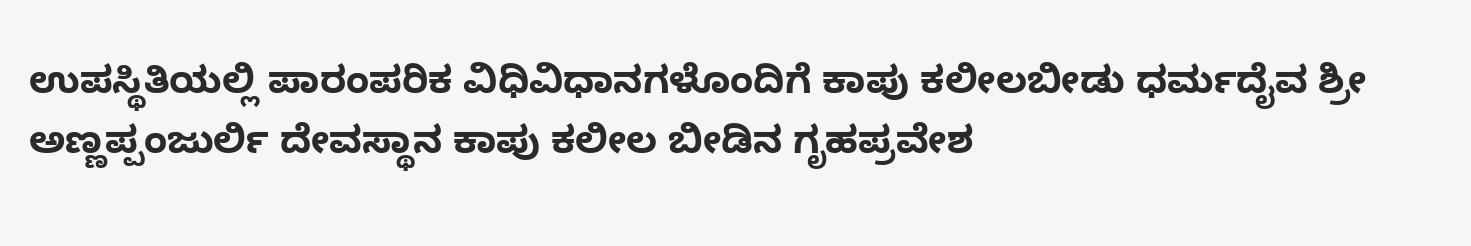ಉಪಸ್ಥಿತಿಯಲ್ಲಿ ಪಾರಂಪರಿಕ ವಿಧಿವಿಧಾನಗಳೊಂದಿಗೆ ಕಾಪು ಕಲೀಲಬೀಡು ಧರ್ಮದೈವ ಶ್ರೀ ಅಣ್ಣಪ್ಪಂಜುರ್ಲಿ ದೇವಸ್ಥಾನ ಕಾಪು ಕಲೀಲ ಬೀಡಿನ ಗೃಹಪ್ರವೇಶ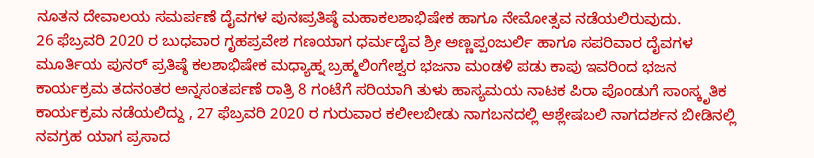ನೂತನ ದೇವಾಲಯ ಸಮರ್ಪಣೆ ದೈವಗಳ ಪುನಃಪ್ರತಿಷ್ಠೆ ಮಹಾಕಲಶಾಭಿಷೇಕ ಹಾಗೂ ನೇಮೋತ್ಸವ ನಡೆಯಲಿರುವುದು.
26 ಫೆಬ್ರವರಿ 2020 ರ ಬುಧವಾರ ಗೃಹಪ್ರವೇಶ ಗಣಯಾಗ ಧರ್ಮದೈವ ಶ್ರೀ ಅಣ್ಣಪ್ಪಂಜುರ್ಲಿ ಹಾಗೂ ಸಪರಿವಾರ ದೈವಗಳ ಮೂರ್ತಿಯ ಪುನರ್ ಪ್ರತಿಷ್ಠೆ ಕಲಶಾಭಿಷೇಕ ಮಧ್ಯಾಹ್ನ ಬ್ರಹ್ಮಲಿಂಗೇಶ್ವರ ಭಜನಾ ಮಂಡಳಿ ಪಡು ಕಾಪು ಇವರಿಂದ ಭಜನ ಕಾರ್ಯಕ್ರಮ ತದನಂತರ ಅನ್ನಸಂತರ್ಪಣೆ ರಾತ್ರಿ 8 ಗಂಟೆಗೆ ಸರಿಯಾಗಿ ತುಳು ಹಾಸ್ಯಮಯ ನಾಟಕ ಪಿರಾ ಪೊಂಡುಗೆ ಸಾಂಸ್ಕೃತಿಕ ಕಾರ್ಯಕ್ರಮ ನಡೆಯಲಿದ್ದು , 27 ಫೆಬ್ರವರಿ 2020 ರ ಗುರುವಾರ ಕಲೀಲಬೀಡು ನಾಗಬನದಲ್ಲಿ ಆಶ್ಲೇಷಬಲಿ ನಾಗದರ್ಶನ ಬೀಡಿನಲ್ಲಿ ನವಗ್ರಹ ಯಾಗ ಪ್ರಸಾದ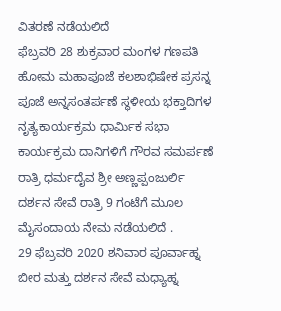ವಿತರಣೆ ನಡೆಯಲಿದೆ
ಫೆಬ್ರವರಿ 28 ಶುಕ್ರವಾರ ಮಂಗಳ ಗಣಪತಿ ಹೋಮ ಮಹಾಪೂಜೆ ಕಲಶಾಭಿಷೇಕ ಪ್ರಸನ್ನ ಪೂಜೆ ಅನ್ನಸಂತರ್ಪಣೆ ಸ್ಥಳೀಯ ಭಕ್ತಾದಿಗಳ ನೃತ್ಯಕಾರ್ಯಕ್ರಮ ಧಾರ್ಮಿಕ ಸಭಾ ಕಾರ್ಯಕ್ರಮ ದಾನಿಗಳಿಗೆ ಗೌರವ ಸಮರ್ಪಣೆ ರಾತ್ರಿ ಧರ್ಮದೈವ ಶ್ರೀ ಅಣ್ಣಪ್ಪಂಜುರ್ಲಿ ದರ್ಶನ ಸೇವೆ ರಾತ್ರಿ 9 ಗಂಟೆಗೆ ಮೂಲ ಮೈಸಂದಾಯ ನೇಮ ನಡೆಯಲಿದೆ .
29 ಫೆಬ್ರವರಿ 2020 ಶನಿವಾರ ಪೂರ್ವಾಹ್ನ ಬೀರ ಮತ್ತು ದರ್ಶನ ಸೇವೆ ಮಧ್ಯಾಹ್ನ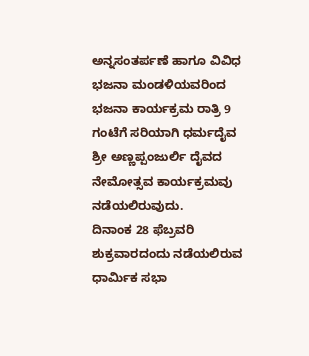ಅನ್ನಸಂತರ್ಪಣೆ ಹಾಗೂ ವಿವಿಧ ಭಜನಾ ಮಂಡಳಿಯವರಿಂದ ಭಜನಾ ಕಾರ್ಯಕ್ರಮ ರಾತ್ರಿ 9 ಗಂಟೆಗೆ ಸರಿಯಾಗಿ ಧರ್ಮದೈವ ಶ್ರೀ ಅಣ್ಣಪ್ಪಂಜುರ್ಲಿ ದೈವದ ನೇಮೋತ್ಸವ ಕಾರ್ಯಕ್ರಮವು ನಡೆಯಲಿರುವುದು.
ದಿನಾಂಕ 28 ಫೆಬ್ರವರಿ ಶುಕ್ರವಾರದಂದು ನಡೆಯಲಿರುವ ಧಾರ್ಮಿಕ ಸಭಾ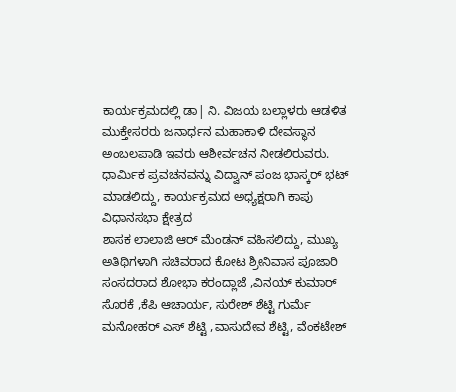ಕಾರ್ಯಕ್ರಮದಲ್ಲಿ ಡಾ| ನಿ. ವಿಜಯ ಬಲ್ಲಾಳರು ಆಡಳಿತ ಮುಕ್ತೇಸರರು ಜನಾರ್ಧನ ಮಹಾಕಾಳಿ ದೇವಸ್ಥಾನ ಅಂಬಲಪಾಡಿ ಇವರು ಆಶೀರ್ವಚನ ನೀಡಲಿರುವರು. ಧಾರ್ಮಿಕ ಪ್ರವಚನವನ್ನು ವಿದ್ವಾನ್ ಪಂಜ ಭಾಸ್ಕರ್ ಭಟ್ ಮಾಡಲಿದ್ದು, ಕಾರ್ಯಕ್ರಮದ ಅಧ್ಯಕ್ಷರಾಗಿ ಕಾಪು ವಿಧಾನಸಭಾ ಕ್ಷೇತ್ರದ
ಶಾಸಕ ಲಾಲಾಜಿ ಆರ್ ಮೆಂಡನ್ ವಹಿಸಲಿದ್ದು, ಮುಖ್ಯ ಅತಿಥಿಗಳಾಗಿ ಸಚಿವರಾದ ಕೋಟ ಶ್ರೀನಿವಾಸ ಪೂಜಾರಿ ಸಂಸದರಾದ ಶೋಭಾ ಕರಂದ್ಲಾಜೆ ,ವಿನಯ್ ಕುಮಾರ್ ಸೊರಕೆ ,ಕೆಪಿ ಆಚಾರ್ಯ, ಸುರೇಶ್ ಶೆಟ್ಟಿ ಗುರ್ಮೆ ಮನೋಹರ್ ಎಸ್ ಶೆಟ್ಟಿ ,ವಾಸುದೇವ ಶೆಟ್ಟಿ, ವೆಂಕಟೇಶ್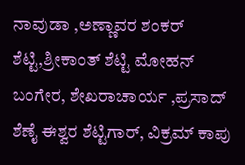ನಾವುಡಾ ,ಅಣ್ಣಾವರ ಶಂಕರ್ ಶೆಟ್ಟಿ,ಶ್ರೀಕಾಂತ್ ಶೆಟ್ಟಿ ಮೋಹನ್ ಬಂಗೇರ, ಶೇಖರಾಚಾರ್ಯ ,ಪ್ರಸಾದ್ ಶೆಣೈ ಈಶ್ವರ ಶೆಟ್ಟಿಗಾರ್, ವಿಕ್ರಮ್ ಕಾಪು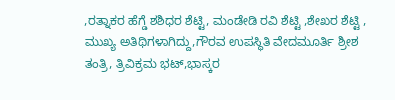,ರತ್ನಾಕರ ಹೆಗ್ಡೆ ಶಶಿಧರ ಶೆಟ್ಟಿ, ಮಂಡೇಡಿ ರವಿ ಶೆಟ್ಟಿ ,ಶೇಖರ ಶೆಟ್ಟಿ , ಮುಖ್ಯ ಅತಿಥಿಗಳಾಗಿದ್ದು,ಗೌರವ ಉಪಸ್ಥಿತಿ ವೇದಮೂರ್ತಿ ಶ್ರೀಶ ತಂತ್ರಿ, ತ್ರಿವಿಕ್ರಮ ಭಟ್,ಭಾಸ್ಕರ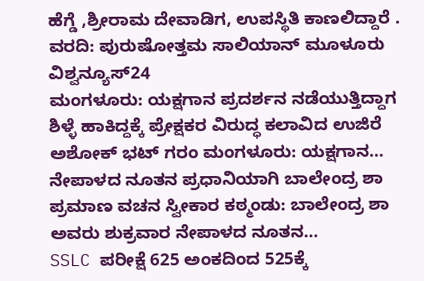ಹೆಗ್ಡೆ ,ಶ್ರೀರಾಮ ದೇವಾಡಿಗ, ಉಪಸ್ಥಿತಿ ಕಾಣಲಿದ್ದಾರೆ .
ವರದಿ: ಪುರುಷೋತ್ತಮ ಸಾಲಿಯಾನ್ ಮೂಳೂರು
ವಿಶ್ವನ್ಯೂಸ್24
ಮಂಗಳೂರು: ಯಕ್ಷಗಾನ ಪ್ರದರ್ಶನ ನಡೆಯುತ್ತಿದ್ದಾಗ ಶಿಳ್ಳೆ ಹಾಕಿದ್ದಕ್ಕೆ ಪ್ರೇಕ್ಷಕರ ವಿರುದ್ಧ ಕಲಾವಿದ ಉಜಿರೆ ಅಶೋಕ್ ಭಟ್ ಗರಂ ಮಂಗಳೂರು: ಯಕ್ಷಗಾನ…
ನೇಪಾಳದ ನೂತನ ಪ್ರಧಾನಿಯಾಗಿ ಬಾಲೇಂದ್ರ ಶಾ ಪ್ರಮಾಣ ವಚನ ಸ್ವೀಕಾರ ಕಠ್ಮಂಡು: ಬಾಲೇಂದ್ರ ಶಾ ಅವರು ಶುಕ್ರವಾರ ನೇಪಾಳದ ನೂತನ…
SSLC ಪರೀಕ್ಷೆ 625 ಅಂಕದಿಂದ 525ಕ್ಕೆ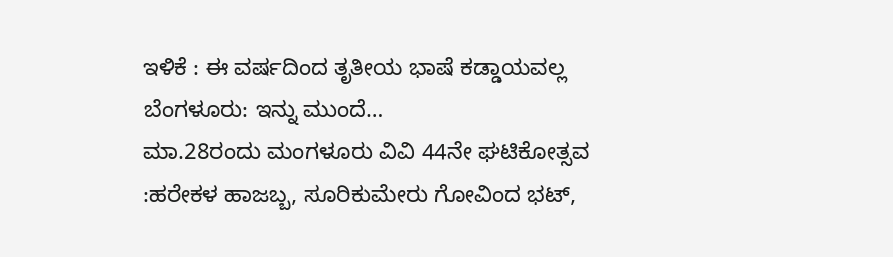ಇಳಿಕೆ : ಈ ವರ್ಷದಿಂದ ತೃತೀಯ ಭಾಷೆ ಕಡ್ಡಾಯವಲ್ಲ ಬೆಂಗಳೂರು: ಇನ್ನು ಮುಂದೆ…
ಮಾ.28ರಂದು ಮಂಗಳೂರು ವಿವಿ 44ನೇ ಘಟಿಕೋತ್ಸವ :ಹರೇಕಳ ಹಾಜಬ್ಬ, ಸೂರಿಕುಮೇರು ಗೋವಿಂದ ಭಟ್,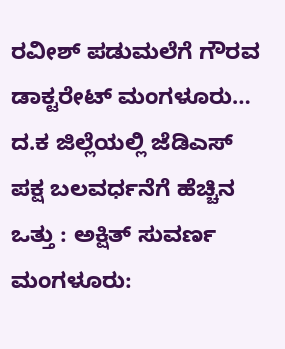ರವೀಶ್ ಪಡುಮಲೆಗೆ ಗೌರವ ಡಾಕ್ಟರೇಟ್ ಮಂಗಳೂರು…
ದ.ಕ ಜಿಲ್ಲೆಯಲ್ಲಿ ಜೆಡಿಎಸ್ ಪಕ್ಷ ಬಲವರ್ಧನೆಗೆ ಹೆಚ್ಚಿನ ಒತ್ತು : ಅಕ್ಷಿತ್ ಸುವರ್ಣ ಮಂಗಳೂರು: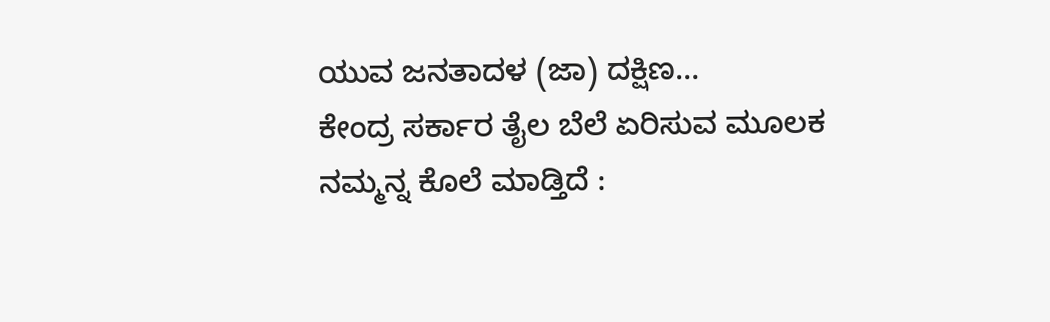ಯುವ ಜನತಾದಳ (ಜಾ) ದಕ್ಷಿಣ…
ಕೇಂದ್ರ ಸರ್ಕಾರ ತೈಲ ಬೆಲೆ ಏರಿಸುವ ಮೂಲಕ ನಮ್ಮನ್ನ ಕೊಲೆ ಮಾಡ್ತಿದೆ :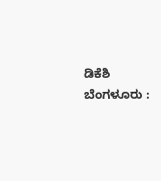ಡಿಕೆಶಿ ಬೆಂಗಳೂರು :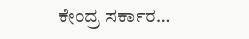ಕೇಂದ್ರ ಸರ್ಕಾರ…